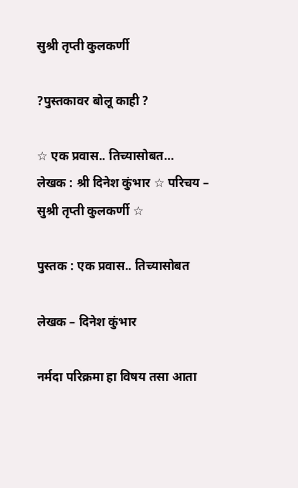सुश्री तृप्ती कुलकर्णी

?पुस्तकावर बोलू काही ?

☆ एक प्रवास.. तिच्यासोबत…  लेखक : श्री दिनेश कुंभार ☆ परिचय – सुश्री तृप्ती कुलकर्णी ☆

पुस्तक : एक प्रवास.. तिच्यासोबत

लेखक – दिनेश कुंभार

नर्मदा परिक्रमा हा विषय तसा आता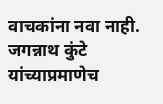वाचकांना नवा नाही. जगन्नाथ कुंटे यांच्याप्रमाणेच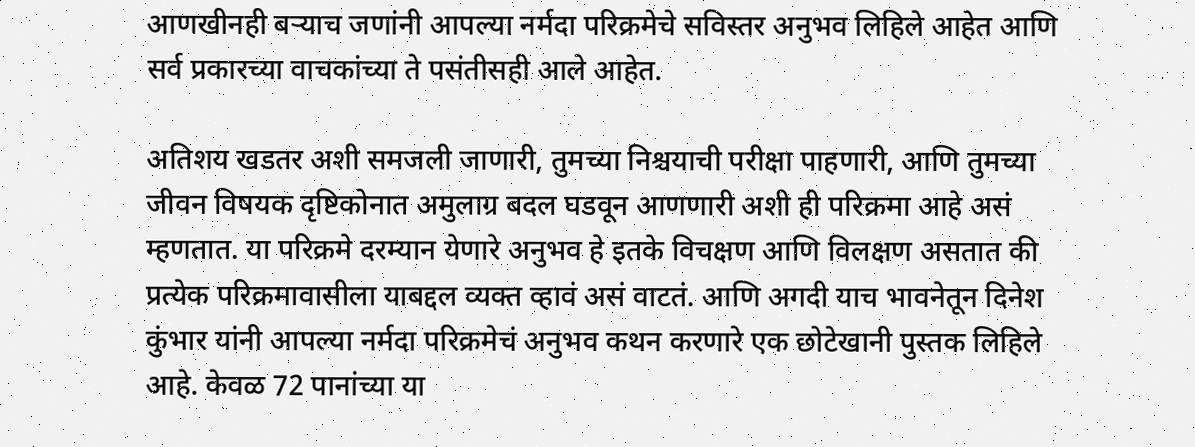आणखीनही बऱ्याच जणांनी आपल्या नर्मदा परिक्रमेचे सविस्तर अनुभव लिहिले आहेत आणि सर्व प्रकारच्या वाचकांच्या ते पसंतीसही आले आहेत.

अतिशय खडतर अशी समजली जाणारी, तुमच्या निश्चयाची परीक्षा पाहणारी, आणि तुमच्या जीवन विषयक दृष्टिकोनात अमुलाग्र बदल घडवून आणणारी अशी ही परिक्रमा आहे असं म्हणतात. या परिक्रमे दरम्यान येणारे अनुभव हे इतके विचक्षण आणि विलक्षण असतात की प्रत्येक परिक्रमावासीला याबद्दल व्यक्त व्हावं असं वाटतं. आणि अगदी याच भावनेतून दिनेश कुंभार यांनी आपल्या नर्मदा परिक्रमेचं अनुभव कथन करणारे एक छोटेखानी पुस्तक लिहिले आहे. केवळ 72 पानांच्या या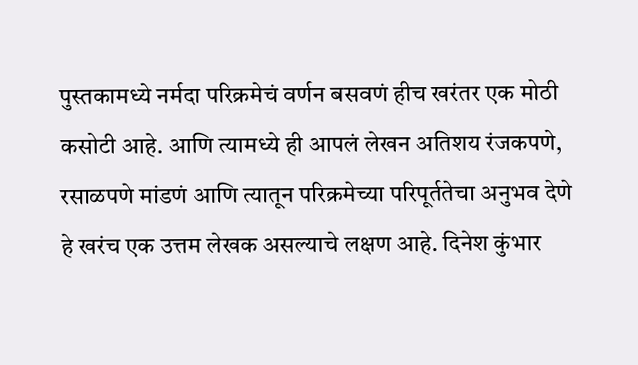पुस्तकामध्ये नर्मदा परिक्रमेचं वर्णन बसवणं हीच खरंतर एक मोठी कसोटी आहे. आणि त्यामध्ये ही आपलं लेखन अतिशय रंजकपणे, रसाळपणे मांडणं आणि त्यातून परिक्रमेच्या परिपूर्ततेचा अनुभव देणे हे खरंच एक उत्तम लेखक असल्याचे लक्षण आहे. दिनेश कुंभार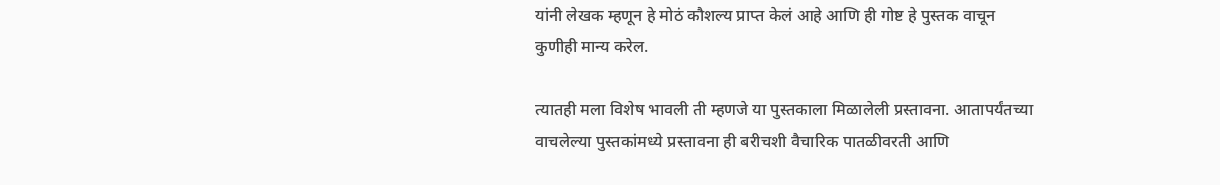यांनी लेखक म्हणून हे मोठं कौशल्य प्राप्त केलं आहे आणि ही गोष्ट हे पुस्तक वाचून कुणीही मान्य करेल.

त्यातही मला विशेष भावली ती म्हणजे या पुस्तकाला मिळालेली प्रस्तावना. आतापर्यंतच्या वाचलेल्या पुस्तकांमध्ये प्रस्तावना ही बरीचशी वैचारिक पातळीवरती आणि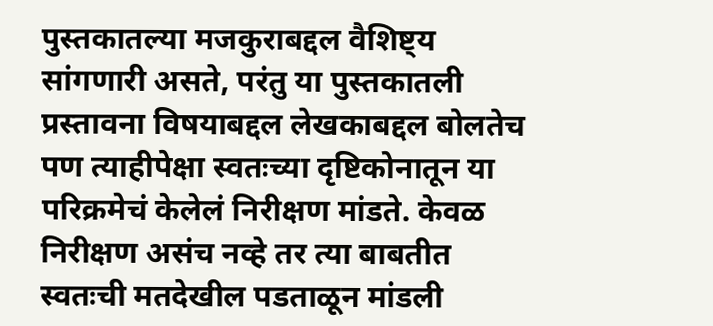पुस्तकातल्या मजकुराबद्दल वैशिष्ट्य सांगणारी असते, परंतु या पुस्तकातली प्रस्तावना विषयाबद्दल लेखकाबद्दल बोलतेच पण त्याहीपेक्षा स्वतःच्या दृष्टिकोनातून या परिक्रमेचं केलेलं निरीक्षण मांडते. केवळ निरीक्षण असंच नव्हे तर त्या बाबतीत स्वतःची मतदेखील पडताळून मांडली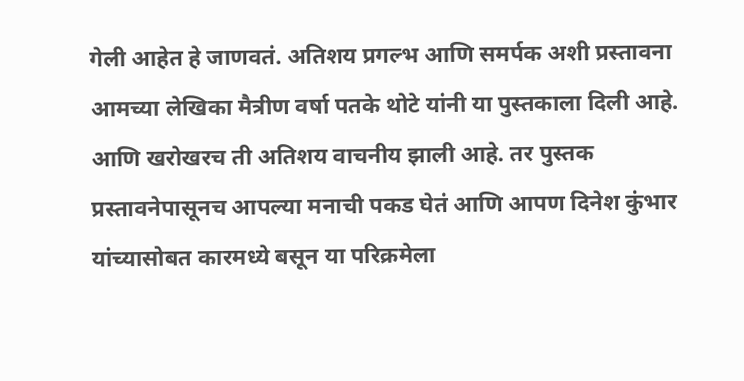गेली आहेत हे जाणवतं. अतिशय प्रगल्भ आणि समर्पक अशी प्रस्तावना आमच्या लेखिका मैत्रीण वर्षा पतके थोटे यांनी या पुस्तकाला दिली आहे. आणि खरोखरच ती अतिशय वाचनीय झाली आहे‌. तर पुस्तक प्रस्तावनेपासूनच आपल्या मनाची पकड घेतं आणि आपण दिनेश कुंभार यांच्यासोबत कारमध्ये बसून या परिक्रमेला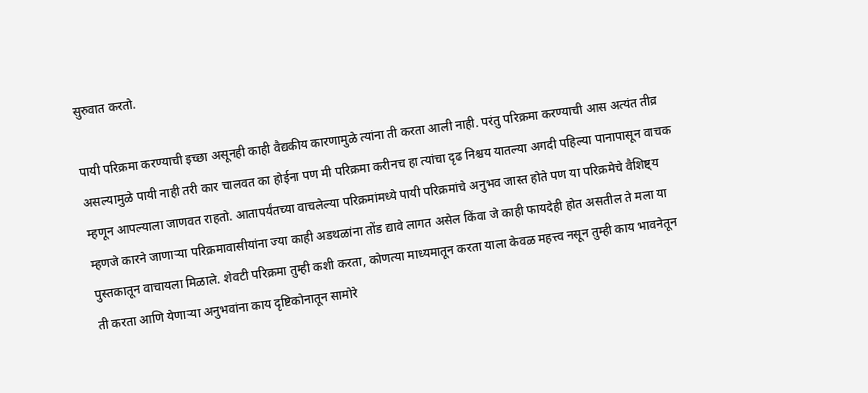सुरुवात करतो.

पायी परिक्रमा करण्याची इच्छा असूनही काही वैद्यकीय कारणामुळे त्यांना ती करता आली नाही. परंतु परिक्रमा करण्याची आस अत्यंत तीव्र असल्यामुळे पायी नाही तरी कार चालवत का होईना पण मी परिक्रमा करीनच हा त्यांचा दृढ निश्चय यातल्या अगदी पहिल्या पानापासून वाचक म्हणून आपल्याला जाणवत राहतो. आतापर्यंतच्या वाचलेल्या परिक्रमांमध्ये पायी परिक्रमांचे अनुभव जास्त होते पण या परिक्रमेचे वैशिष्ट्य म्हणजे कारने जाणाऱ्या परिक्रमावासीयांना ज्या काही अडथळांना तोंड द्यावे लागत असेल किंवा जे काही फायदेही होत असतील ते मला या पुस्तकातून वाचायला मिळाले. शेवटी परिक्रमा तुम्ही कशी करता, कोणत्या माध्यमातून करता याला केवळ महत्त्व नसून तुम्ही काय भावनेतून ती करता आणि येणाऱ्या अनुभवांना काय दृष्टिकोनातून सामोरे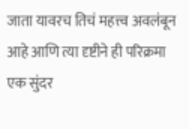जाता यावरच तिचं महत्त्व अवलंबून आहे आणि त्या दृष्टीने ही परिक्रमा एक सुंदर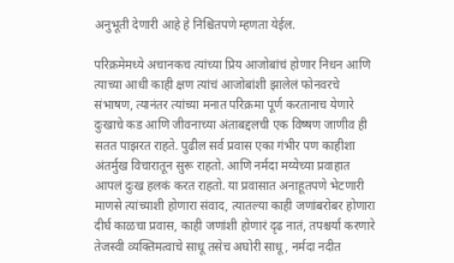अनुभूती देणारी आहे हे निश्चितपणे म्हणता येईल.

परिक्रमेमध्ये अचानकच त्यांच्या प्रिय आजोबांचं होणार निधन आणि त्याच्या आधी काही क्षण त्यांचं आजोबांशी झालेलं फोनवरचे संभाषण, त्यानंतर त्यांच्या मनात परिक्रमा पूर्ण करतानाच येणारे दुःखाचे कड आणि जीवनाच्या अंताबद्दलची एक विष्षण जाणीव ही सतत पाझरत राहते. पुढील सर्व प्रवास एका गंभीर पण काहीशा अंतर्मुख विचारातून सुरू राहतो. आणि नर्मदा मय्येच्या प्रवाहात आपलं दुःख हलकं करत राहतो. या प्रवासात अनाहूतपणे भेटणारी माणसे त्यांच्याशी होणारा संवाद, त्यातल्या काही जणांबरोबर होणारा दीर्घ काळचा प्रवास, काही जणांशी होणारं दृढ नातं, तपश्चर्या करणारे तेजस्वी व्यक्तिमत्वाचे साधू तसेच अघोरी साधू, नर्मदा नदीत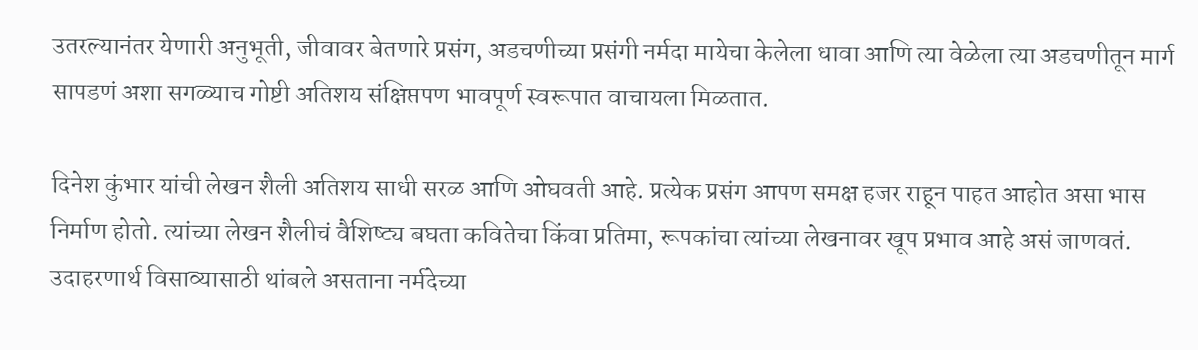उतरल्यानंतर येणारी अनुभूती, जीवावर बेतणारे प्रसंग, अडचणीच्या प्रसंगी नर्मदा मायेचा केलेला धावा आणि त्या वेळेला त्या अडचणीतून मार्ग सापडणं अशा सगळ्याच गोष्टी अतिशय संक्षिप्तपण भावपूर्ण स्वरूपात वाचायला मिळतात.

दिनेश कुंभार यांची लेखन शैली अतिशय साधी सरळ आणि ओघवती आहे. प्रत्येक प्रसंग आपण समक्ष हजर राहून पाहत आहोत असा भास निर्माण होतो. त्यांच्या लेखन शैलीचं वैशिष्ट्य बघता कवितेचा किंवा प्रतिमा, रूपकांचा त्यांच्या लेखनावर खूप प्रभाव आहे असं जाणवतं. उदाहरणार्थ विसाव्यासाठी थांबले असताना नर्मदेच्या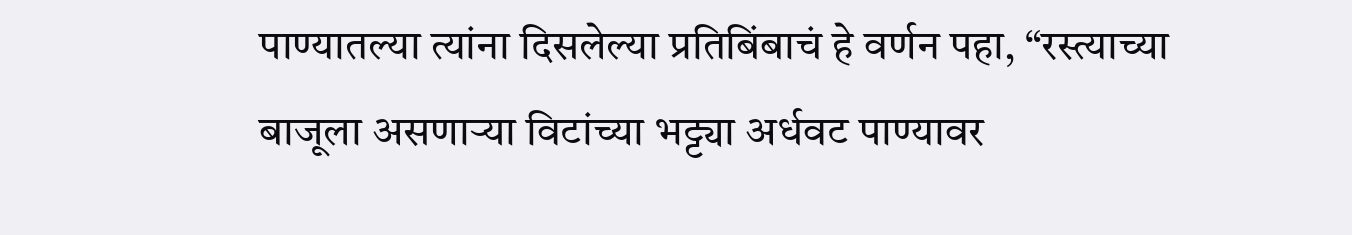पाण्यातल्या त्यांना दिसलेल्या प्रतिबिंबाचं हे वर्णन पहा, “रस्त्याच्या बाजूला असणाऱ्या विटांच्या भट्ट्या अर्धवट पाण्यावर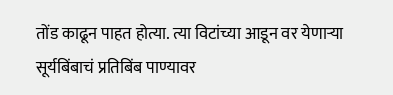तोंड काढून पाहत होत्या. त्या विटांच्या आडून वर येणाऱ्या सूर्यबिंबाचं प्रतिबिंब पाण्यावर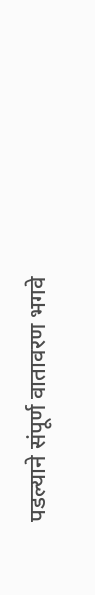पडल्याने संपूर्ण वातावरण भगवे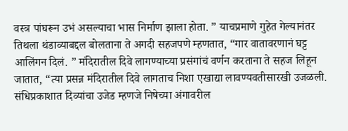वस्त्र पांघरून उभं असल्याचा भास निर्माण झाला होता. ” याचप्रमाणे गुहेत गेल्यानंतर तिथला थंडाव्याबद्दल बोलताना ते अगदी सहजपणे म्हणतात, “गार वातावरणानं घट्ट आलिंगन दिलं. ” मंदिरातील दिवे लागण्याच्या प्रसंगांचं वर्णन करताना ते सहज लिहून जातात, “त्या प्रसन्न मंदिरातील दिवे लागताच निशा एखाद्या लावण्यवतीसारखी उजळली. संधिप्रकाशात दिव्यांचा उजेड म्हणजे निषेच्या अंगावरील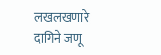लखलखणारे दागिने जणू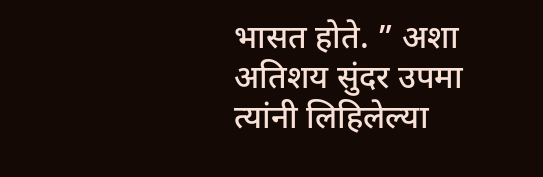भासत होते. ” अशा अतिशय सुंदर उपमा त्यांनी लिहिलेल्या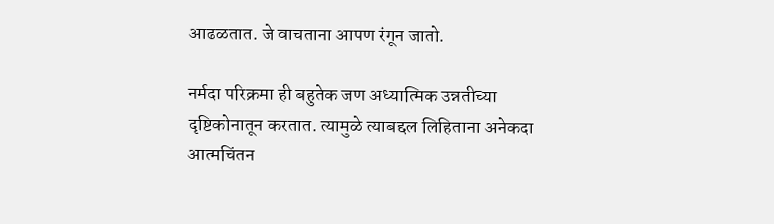आढळतात. जे वाचताना आपण रंगून जातो.

नर्मदा परिक्रमा ही बहुतेक जण अध्यात्मिक उन्नतीच्या दृष्टिकोनातून करतात. त्यामुळे त्याबद्दल लिहिताना अनेकदा आत्मचिंतन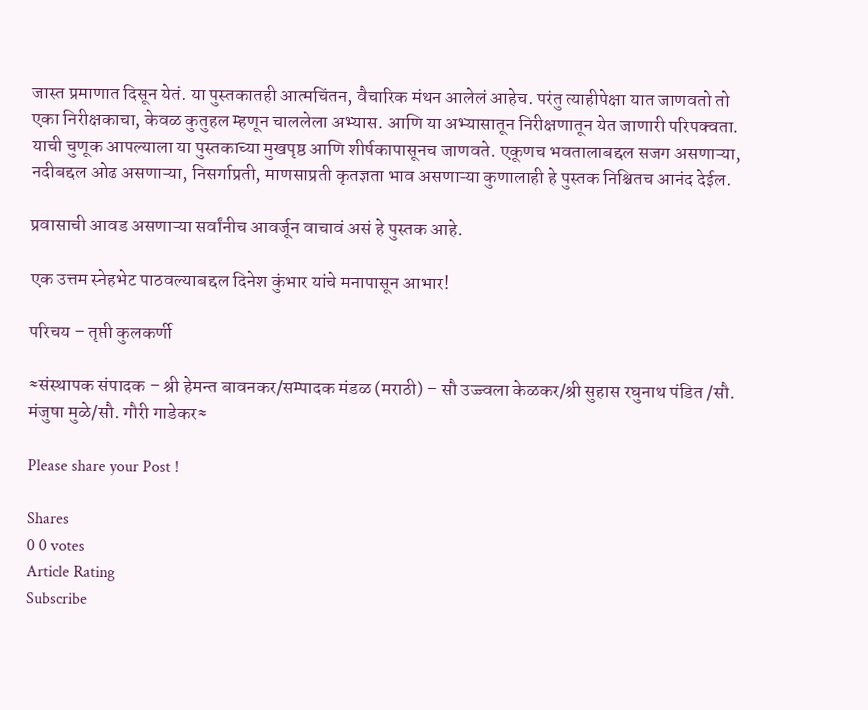जास्त प्रमाणात दिसून येतं. या पुस्तकातही आत्मचिंतन, वैचारिक मंथन आलेलं आहेच. परंतु त्याहीपेक्षा यात जाणवतो तो एका निरीक्षकाचा, केवळ कुतुहल म्हणून चाललेला अभ्यास. आणि या अभ्यासातून निरीक्षणातून येत जाणारी परिपक्वता. याची चुणूक आपल्याला या पुस्तकाच्या मुखपृष्ठ आणि शीर्षकापासूनच जाणवते. एकूणच भवतालाबद्दल सजग असणाऱ्या, नदीबद्दल ओढ असणाऱ्या, निसर्गाप्रती, माणसाप्रती कृतज्ञता भाव असणाऱ्या कुणालाही हे पुस्तक निश्चितच आनंद देईल.

प्रवासाची आवड असणाऱ्या सर्वांनीच आवर्जून वाचावं असं हे पुस्तक आहे.

एक उत्तम स्नेहभेट पाठवल्याबद्दल दिनेश कुंभार यांचे मनापासून आभार!

परिचय – तृप्ती कुलकर्णी

≈संस्थापक संपादक – श्री हेमन्त बावनकर/सम्पादक मंडळ (मराठी) – सौ उज्ज्वला केळकर/श्री सुहास रघुनाथ पंडित /सौ. मंजुषा मुळे/सौ. गौरी गाडेकर≈

Please share your Post !

Shares
0 0 votes
Article Rating
Subscribe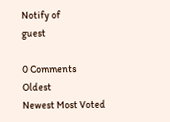Notify of
guest

0 Comments
Oldest
Newest Most Voted